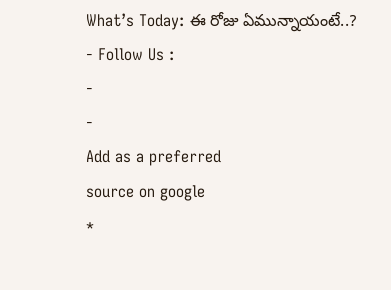What’s Today: ఈ రోజు ఏమున్నాయంటే..?
- Follow Us :
-
-
Add as a preferred
source on google
*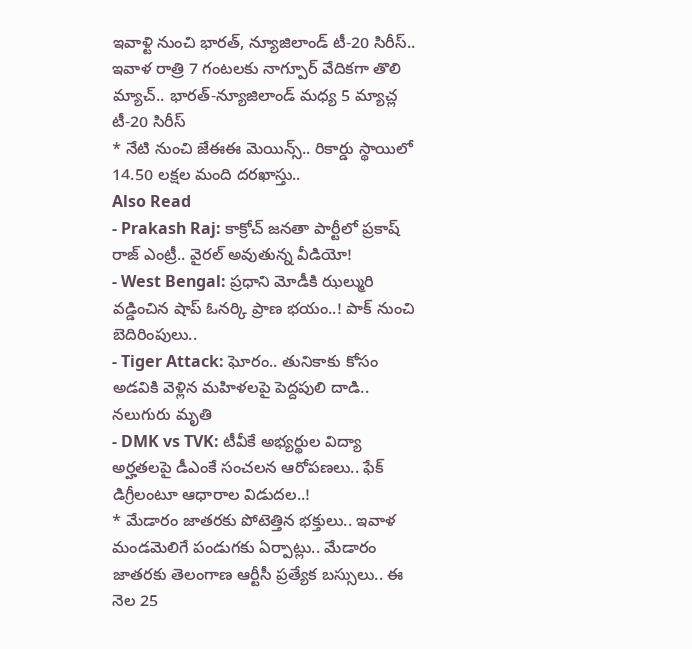ఇవాళ్టి నుంచి భారత్, న్యూజిలాండ్ టీ-20 సిరీస్.. ఇవాళ రాత్రి 7 గంటలకు నాగ్పూర్ వేదికగా తొలి మ్యాచ్.. భారత్-న్యూజిలాండ్ మధ్య 5 మ్యాచ్ల టీ-20 సిరీస్
* నేటి నుంచి జేఈఈ మెయిన్స్.. రికార్డు స్థాయిలో 14.50 లక్షల మంది దరఖాస్తు..
Also Read
- Prakash Raj: కాక్రోచ్ జనతా పార్టీలో ప్రకాష్ రాజ్ ఎంట్రీ.. వైరల్ అవుతున్న వీడియో!
- West Bengal: ప్రధాని మోడీకి ఝల్మురి వడ్డించిన షాప్ ఓనర్కి ప్రాణ భయం..! పాక్ నుంచి బెదిరింపులు..
- Tiger Attack: ఘోరం.. తునికాకు కోసం అడవికి వెళ్లిన మహిళలపై పెద్దపులి దాడి.. నలుగురు మృతి
- DMK vs TVK: టీవీకే అభ్యర్థుల విద్యా అర్హతలపై డీఎంకే సంచలన ఆరోపణలు.. ఫేక్ డిగ్రీలంటూ ఆధారాల విడుదల..!
* మేడారం జాతరకు పోటెత్తిన భక్తులు.. ఇవాళ మండమెలిగే పండుగకు ఏర్పాట్లు.. మేడారం జాతరకు తెలంగాణ ఆర్టీసీ ప్రత్యేక బస్సులు.. ఈ నెల 25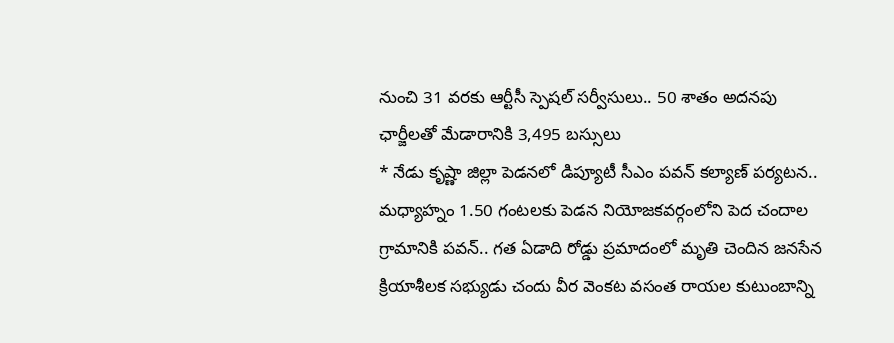నుంచి 31 వరకు ఆర్టీసీ స్పెషల్ సర్వీసులు.. 50 శాతం అదనపు ఛార్జీలతో మేడారానికి 3,495 బస్సులు
* నేడు కృష్ణా జిల్లా పెడనలో డిప్యూటీ సీఎం పవన్ కల్యాణ్ పర్యటన.. మధ్యాహ్నం 1.50 గంటలకు పెడన నియోజకవర్గంలోని పెద చందాల గ్రామానికి పవన్.. గత ఏడాది రోడ్డు ప్రమాదంలో మృతి చెందిన జనసేన క్రియాశీలక సభ్యుడు చందు వీర వెంకట వసంత రాయల కుటుంబాన్ని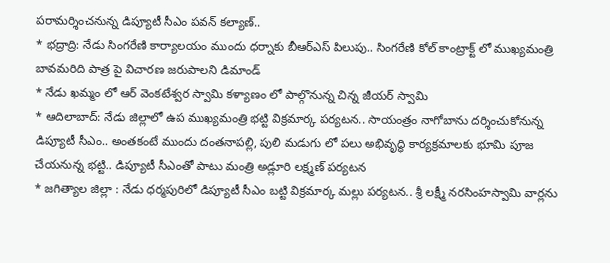పరామర్శించనున్న డిప్యూటీ సీఎం పవన్ కల్యాణ్..
* భద్రాద్రి: నేడు సింగరేణి కార్యాలయం ముందు ధర్నాకు బీఆర్ఎస్ పిలుపు.. సింగరేణి కోల్ కాంట్రాక్ట్ లో ముఖ్యమంత్రి బావమరిది పాత్ర పై విచారణ జరుపాలని డిమాండ్
* నేడు ఖమ్మం లో ఆర్ వెంకటేశ్వర స్వామి కళ్యాణం లో పాల్గొనున్న చిన్న జీయర్ స్వామి
* ఆదిలాబాద్: నేడు జిల్లాలో ఉప ముఖ్యమంత్రి భట్టి విక్రమార్క పర్యటన.. సాయంత్రం నాగోబాను దర్శించుకోనున్న డిప్యూటీ సీఎం.. అంతకంటే ముందు దంతనాపల్లి, పులి మడుగు లో పలు అభివృద్ధి కార్యక్రమాలకు భూమి పూజ చేయనున్న భట్టి.. డిప్యూటీ సీఎంతో పాటు మంత్రి అడ్లూరి లక్ష్మణ్ పర్యటన
* జగిత్యాల జిల్లా : నేడు ధర్మపురిలో డిప్యూటీ సీఎం బట్టి విక్రమార్క మల్లు పర్యటన.. శ్రీ లక్ష్మీ నరసింహస్వామి వార్లను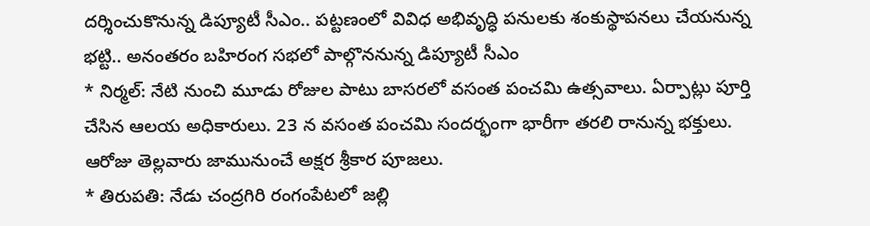దర్శించుకొనున్న డిప్యూటీ సీఎం.. పట్టణంలో వివిధ అభివృద్ధి పనులకు శంకుస్థాపనలు చేయనున్న భట్టి.. అనంతరం బహిరంగ సభలో పాల్గొననున్న డిప్యూటీ సీఎం
* నిర్మల్: నేటి నుంచి మూడు రోజుల పాటు బాసరలో వసంత పంచమి ఉత్సవాలు. ఏర్పాట్లు పూర్తి చేసిన ఆలయ అధికారులు. 23 న వసంత పంచమి సందర్భంగా భారీగా తరలి రానున్న భక్తులు. ఆరోజు తెల్లవారు జామునుంచే అక్షర శ్రీకార పూజలు.
* తిరుపతి: నేడు చంద్రగిరి రంగంపేటలో జల్లి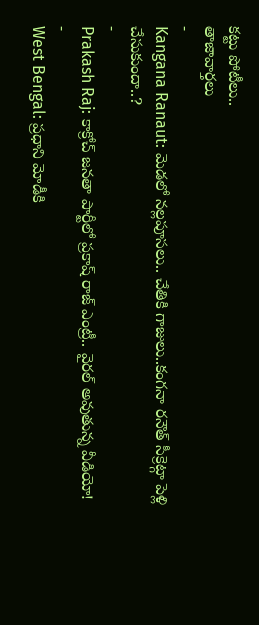కట్టు పోటీలు..
తాజావార్తలు
-
Kangana Ranaut: మెడలో నల్లపూసలు.. చేతికి గాజులు..కంగనా రనౌత్ సీక్రెట్గా పెళ్లి చేసుకుందా..?
-
Prakash Raj: కాక్రోచ్ జనతా పార్టీలో ప్రకాష్ రాజ్ ఎంట్రీ.. వైరల్ అవుతున్న వీడియో!
-
West Bengal: ప్రధాని మోడీకి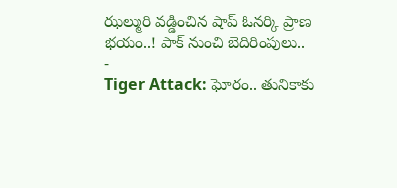ఝల్మురి వడ్డించిన షాప్ ఓనర్కి ప్రాణ భయం..! పాక్ నుంచి బెదిరింపులు..
-
Tiger Attack: ఘోరం.. తునికాకు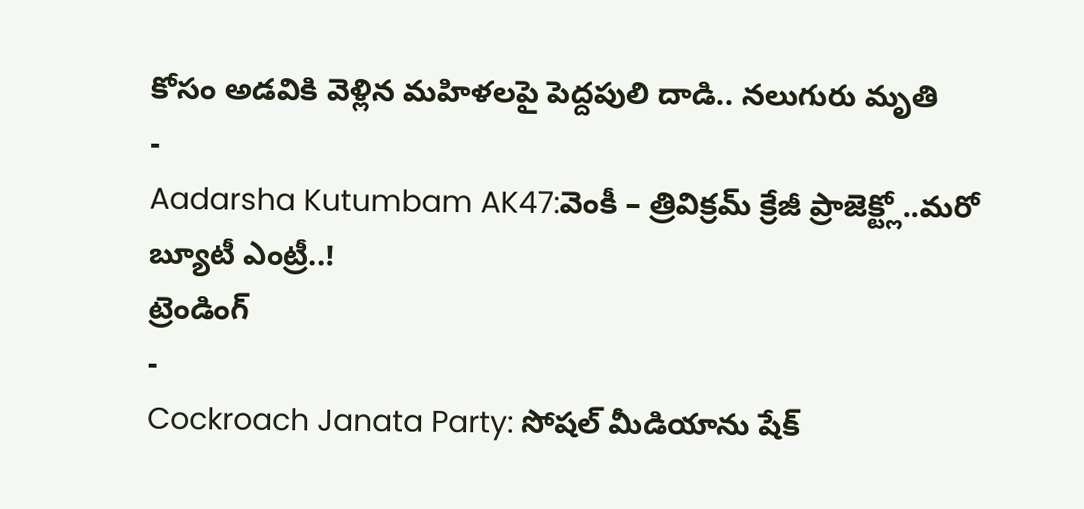కోసం అడవికి వెళ్లిన మహిళలపై పెద్దపులి దాడి.. నలుగురు మృతి
-
Aadarsha Kutumbam AK47:వెంకీ – త్రివిక్రమ్ క్రేజీ ప్రాజెక్ట్లో..మరో బ్యూటీ ఎంట్రీ..!
ట్రెండింగ్
-
Cockroach Janata Party: సోషల్ మీడియాను షేక్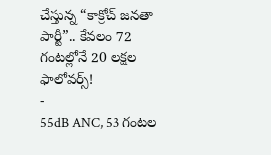చేస్తున్న “కాక్రోచ్ జనతా పార్టీ”.. కేవలం 72 గంటల్లోనే 20 లక్షల ఫాలోవర్స్!
-
55dB ANC, 53 గంటల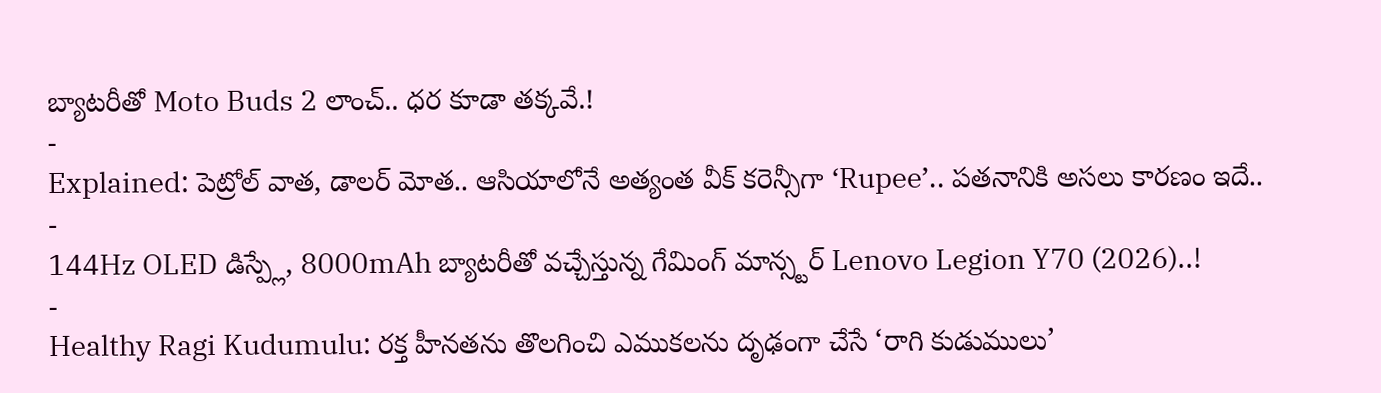బ్యాటరీతో Moto Buds 2 లాంచ్.. ధర కూడా తక్కవే.!
-
Explained: పెట్రోల్ వాత, డాలర్ మోత.. ఆసియాలోనే అత్యంత వీక్ కరెన్సీగా ‘Rupee’.. పతనానికి అసలు కారణం ఇదే..
-
144Hz OLED డిస్ప్లే, 8000mAh బ్యాటరీతో వచ్చేస్తున్న గేమింగ్ మాన్స్టర్ Lenovo Legion Y70 (2026)..!
-
Healthy Ragi Kudumulu: రక్త హీనతను తొలగించి ఎముకలను దృఢంగా చేసే ‘రాగి కుడుములు’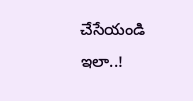చేసేయండి ఇలా..!